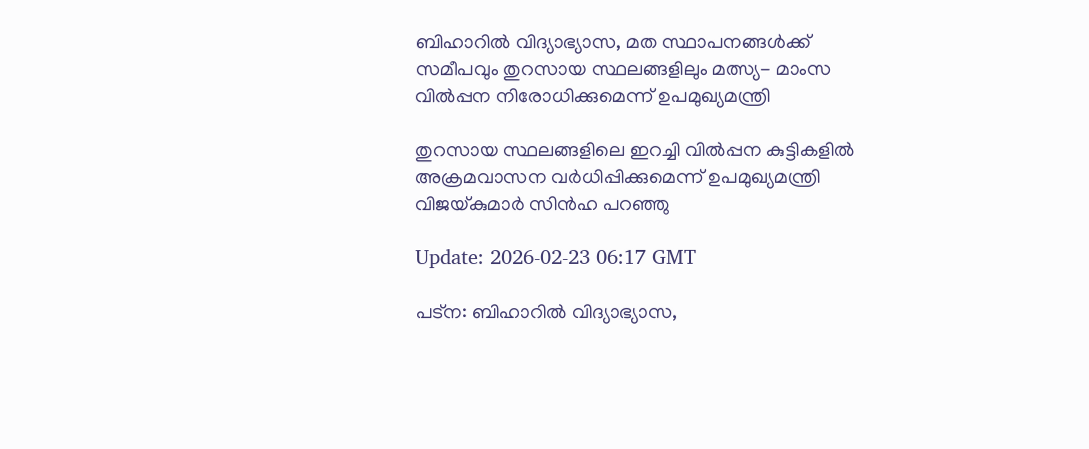ബിഹാറിൽ വിദ്യാഭ്യാസ, മത സ്ഥാപനങ്ങൾക്ക് സമീപവും തുറസായ സ്ഥലങ്ങളിലും മത്സ്യ- മാംസ വിൽപ്പന നിരോധിക്കുമെന്ന് ഉപമുഖ്യമന്ത്രി

തുറസായ സ്ഥലങ്ങളിലെ ഇറച്ചി വിൽപ്പന കുട്ടികളിൽ അക്രമവാസന വർധിപ്പിക്കുമെന്ന് ഉപമുഖ്യമന്ത്രി വിജയ്കുമാർ സിൻഹ പറഞ്ഞു

Update: 2026-02-23 06:17 GMT

പട്‌ന: ബിഹാറിൽ വിദ്യാഭ്യാസ,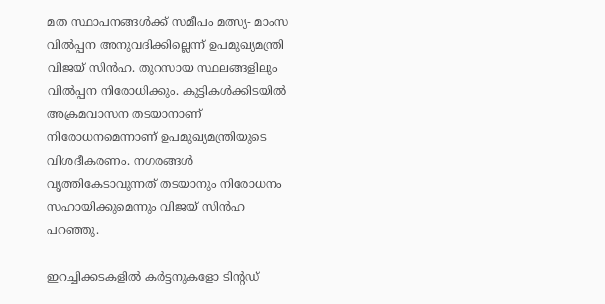മത സ്ഥാപനങ്ങൾക്ക് സമീപം മത്സ്യ- മാംസ വിൽപ്പന അനുവദിക്കില്ലെന്ന് ഉപമുഖ്യമന്ത്രി വിജയ് സിൻഹ. തുറസായ സ്ഥലങ്ങളിലും വിൽപ്പന നിരോധിക്കും. കുട്ടികൾക്കിടയിൽ അക്രമവാസന തടയാനാണ് നിരോധനമെന്നാണ് ഉപമുഖ്യമന്ത്രിയുടെ വിശദീകരണം. നഗരങ്ങൾ വൃത്തികേടാവുന്നത് തടയാനും നിരോധനം സഹായിക്കുമെന്നും വിജയ് സിൻഹ പറഞ്ഞു.

ഇറച്ചിക്കടകളിൽ കർട്ടനുകളോ ടിന്റഡ്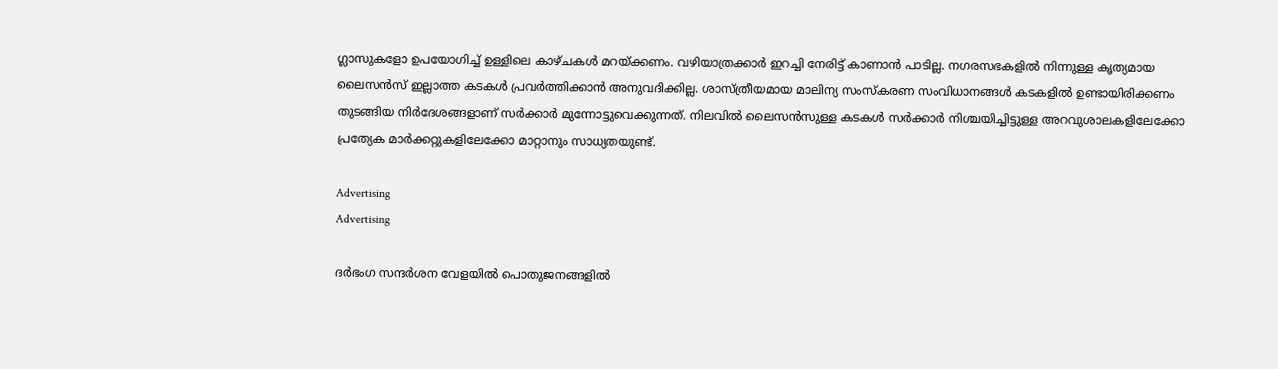ഗ്ലാസുകളോ ഉപയോഗിച്ച് ഉള്ളിലെ കാഴ്ചകൾ മറയ്ക്കണം. വഴിയാത്രക്കാർ ഇറച്ചി നേരിട്ട് കാണാൻ പാടില്ല. നഗരസഭകളിൽ നിന്നുള്ള കൃത്യമായ ലൈസൻസ് ഇല്ലാത്ത കടകൾ പ്രവർത്തിക്കാൻ അനുവദിക്കില്ല. ശാസ്ത്രീയമായ മാലിന്യ സംസ്‌കരണ സംവിധാനങ്ങൾ കടകളിൽ ഉണ്ടായിരിക്കണം തുടങ്ങിയ നിർദേശങ്ങളാണ് സർക്കാർ മുന്നോട്ടുവെക്കുന്നത്. നിലവിൽ ലൈസൻസുള്ള കടകൾ സർക്കാർ നിശ്ചയിച്ചിട്ടുള്ള അറവുശാലകളിലേക്കോ പ്രത്യേക മാർക്കറ്റുകളിലേക്കോ മാറ്റാനും സാധ്യതയുണ്ട്.

Advertising
Advertising

ദർഭംഗ സന്ദർശന വേളയിൽ പൊതുജനങ്ങളിൽ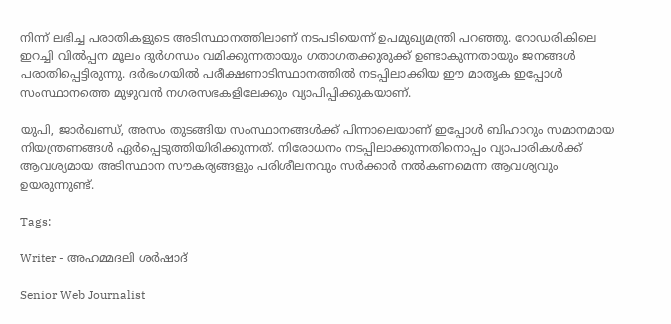നിന്ന് ലഭിച്ച പരാതികളുടെ അടിസ്ഥാനത്തിലാണ് നടപടിയെന്ന് ഉപമുഖ്യമന്ത്രി പറഞ്ഞു. റോഡരികിലെ ഇറച്ചി വിൽപ്പന മൂലം ദുർഗന്ധം വമിക്കുന്നതായും ഗതാഗതക്കുരുക്ക് ഉണ്ടാകുന്നതായും ജനങ്ങൾ പരാതിപ്പെട്ടിരുന്നു. ദർഭംഗയിൽ പരീക്ഷണാടിസ്ഥാനത്തിൽ നടപ്പിലാക്കിയ ഈ മാതൃക ഇപ്പോൾ സംസ്ഥാനത്തെ മുഴുവൻ നഗരസഭകളിലേക്കും വ്യാപിപ്പിക്കുകയാണ്.

യുപി, ജാർഖണ്ഡ്, അസം തുടങ്ങിയ സംസ്ഥാനങ്ങൾക്ക് പിന്നാലെയാണ് ഇപ്പോൾ ബിഹാറും സമാനമായ നിയന്ത്രണങ്ങൾ ഏർപ്പെടുത്തിയിരിക്കുന്നത്. നിരോധനം നടപ്പിലാക്കുന്നതിനൊപ്പം വ്യാപാരികൾക്ക് ആവശ്യമായ അടിസ്ഥാന സൗകര്യങ്ങളും പരിശീലനവും സർക്കാർ നൽകണമെന്ന ആവശ്യവും ഉയരുന്നുണ്ട്.

Tags:

Writer - അഹമ്മദലി ശര്‍ഷാദ്

Senior Web Journalist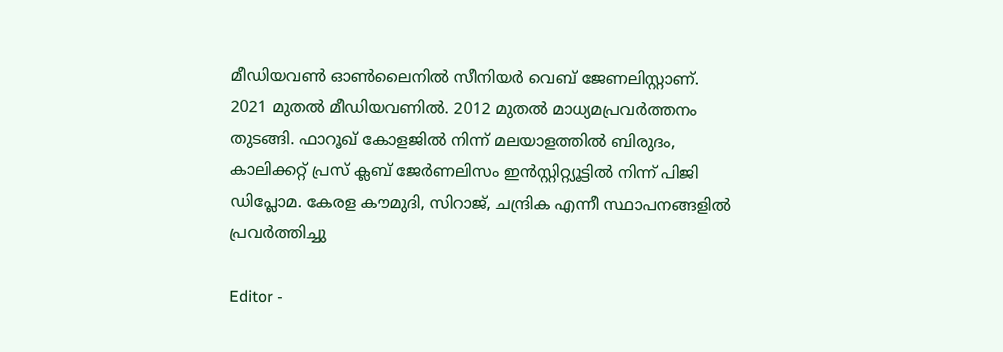മീഡിയവൺ ഓൺലൈനിൽ സീനിയർ വെബ് ജേണലിസ്റ്റാണ്. 2021 മുതൽ മീഡിയവണിൽ. 2012 മുതൽ മാധ്യമപ്രവർത്തനം തുടങ്ങി. ഫാറൂഖ് കോളജിൽ നിന്ന് മലയാളത്തിൽ ബിരുദം, കാലിക്കറ്റ് പ്രസ് ക്ലബ് ജേർണലിസം ഇൻസ്റ്റിറ്റ്യൂട്ടിൽ നിന്ന് പിജി ഡിപ്ലോമ. കേരള കൗമുദി, സിറാജ്, ചന്ദ്രിക എന്നീ സ്ഥാപനങ്ങളിൽ പ്രവർത്തിച്ചു

Editor -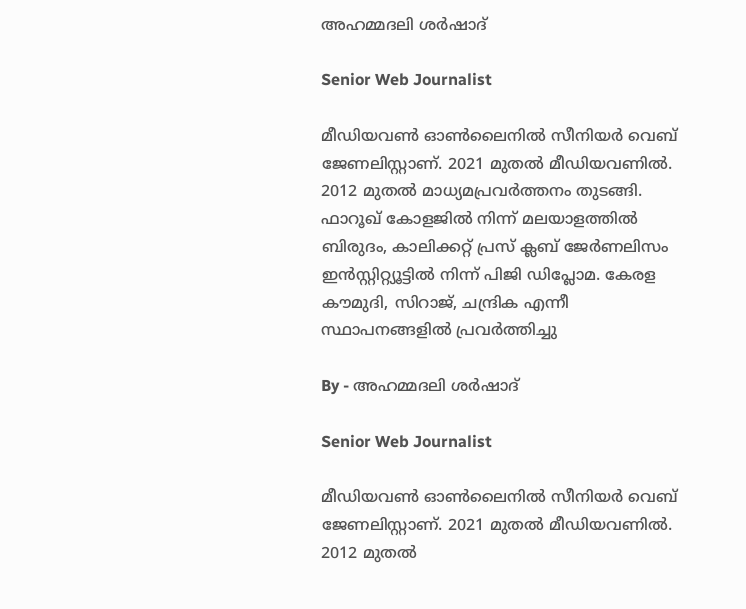അഹമ്മദലി ശര്‍ഷാദ്

Senior Web Journalist

മീഡിയവൺ ഓൺലൈനിൽ സീനിയർ വെബ് ജേണലിസ്റ്റാണ്. 2021 മുതൽ മീഡിയവണിൽ. 2012 മുതൽ മാധ്യമപ്രവർത്തനം തുടങ്ങി. ഫാറൂഖ് കോളജിൽ നിന്ന് മലയാളത്തിൽ ബിരുദം, കാലിക്കറ്റ് പ്രസ് ക്ലബ് ജേർണലിസം ഇൻസ്റ്റിറ്റ്യൂട്ടിൽ നിന്ന് പിജി ഡിപ്ലോമ. കേരള കൗമുദി, സിറാജ്, ചന്ദ്രിക എന്നീ സ്ഥാപനങ്ങളിൽ പ്രവർത്തിച്ചു

By - അഹമ്മദലി ശര്‍ഷാദ്

Senior Web Journalist

മീഡിയവൺ ഓൺലൈനിൽ സീനിയർ വെബ് ജേണലിസ്റ്റാണ്. 2021 മുതൽ മീഡിയവണിൽ. 2012 മുതൽ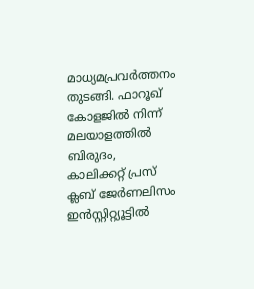മാധ്യമപ്രവർത്തനം തുടങ്ങി. ഫാറൂഖ് കോളജിൽ നിന്ന് മലയാളത്തിൽ ബിരുദം, കാലിക്കറ്റ് പ്രസ് ക്ലബ് ജേർണലിസം ഇൻസ്റ്റിറ്റ്യൂട്ടിൽ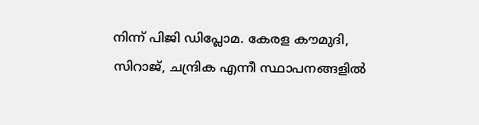നിന്ന് പിജി ഡിപ്ലോമ. കേരള കൗമുദി, സിറാജ്, ചന്ദ്രിക എന്നീ സ്ഥാപനങ്ങളിൽ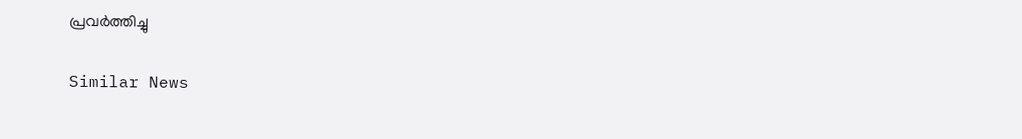പ്രവർത്തിച്ചു

Similar News